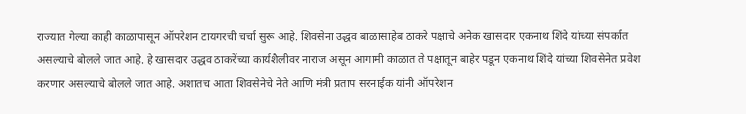राज्यात गेल्या काही काळापासून ऑपरेशन टायगरची चर्चा सुरू आहे. शिवसेना उद्धव बाळासाहेब ठाकरे पक्षाचे अनेक खासदार एकनाथ शिंदे यांच्या संपर्कात असल्याचे बोलले जात आहे. हे खासदार उद्धव ठाकरेंच्या कार्यशैलीवर नाराज असून आगामी काळात ते पक्षातून बाहेर पडून एकनाथ शिंदे यांच्या शिवसेनेत प्रवेश करणार असल्याचे बोलले जात आहे. अशातच आता शिवसेनेचे नेते आणि मंत्री प्रताप सरनाईक यांनी ऑपरेशन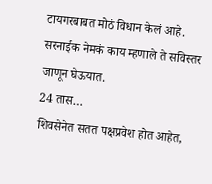टायगरबाबत मोठं विधान केलं आहे. सरनाईक नेमकं काय म्हणाले ते सविस्तर जाणून घेऊयात.
24 तास…
शिवसेनेत सतत पक्षप्रवेश होत आहेत,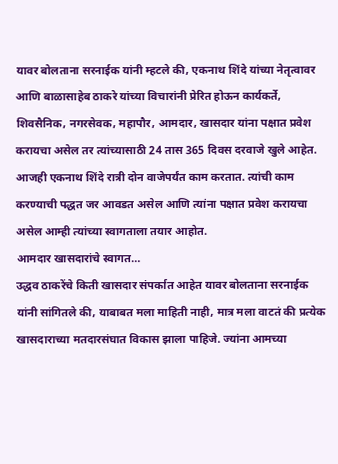यावर बोलताना सरनाईक यांनी म्हटले की, एकनाथ शिंदे यांच्या नेतृत्वावर आणि बाळासाहेब ठाकरे यांच्या विचारांनी प्रेरित होऊन कार्यकर्ते, शिवसैनिक, नगरसेवक, महापौर, आमदार, खासदार यांना पक्षात प्रवेश करायचा असेल तर त्यांच्यासाठी 24 तास 365 दिवस दरवाजे खुले आहेत. आजही एकनाथ शिंदे रात्री दोन वाजेपर्यंत काम करतात. त्यांची काम करण्याची पद्धत जर आवडत असेल आणि त्यांना पक्षात प्रवेश करायचा असेल आम्ही त्यांच्या स्वागताला तयार आहोत.
आमदार खासदारांचे स्वागत…
उद्धव ठाकरेंचे किती खासदार संपर्कात आहेत यावर बोलताना सरनाईक यांनी सांगितले की, याबाबत मला माहिती नाही, मात्र मला वाटतं की प्रत्येक खासदाराच्या मतदारसंघात विकास झाला पाहिजे. ज्यांना आमच्या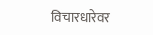विचारधारेवर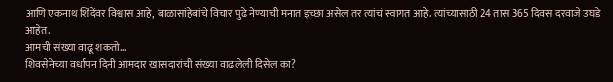आणि एकनाथ शिंदेंवर विश्वास आहे, बाळासांहेबांचे विचार पुढे नेण्याची मनात इच्छा असेल तर त्यांचं स्वागत आहे. त्यांच्यासाठी 24 तास 365 दिवस दरवाजे उघडे आहेत.
आमची संख्या वाढू शकतो…
शिवसेनेच्या वर्धापन दिनी आमदार खासदारांची संख्या वाढलेली दिसेल का?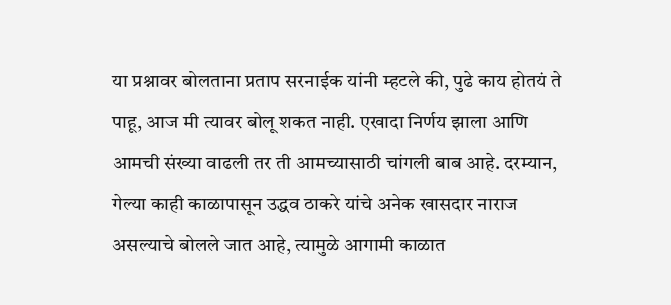या प्रश्नावर बोलताना प्रताप सरनाईक यांनी म्हटले की, पुढे काय होतयं ते पाहू, आज मी त्यावर बोलू शकत नाही. एखादा निर्णय झाला आणि आमची संख्या वाढली तर ती आमच्यासाठी चांगली बाब आहे. दरम्यान, गेल्या काही काळापासून उद्धव ठाकरे यांचे अनेक खासदार नाराज असल्याचे बोलले जात आहे, त्यामुळे आगामी काळात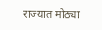राज्यात मोठ्या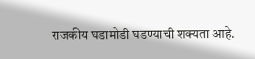राजकीय घडामोडी घडण्याची शक्यता आहे.